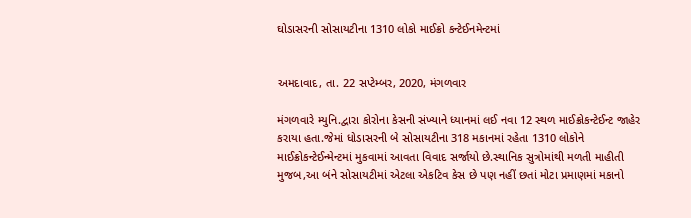ઘોડાસરની સોસાયટીના 1310 લોકો માઈક્રો કન્ટેઈનમેન્ટમાં


અમદાવાદ, તા. 22 સપ્ટેમ્બર, 2020, મંગળવાર

મંગળવારે મ્યુનિ.દ્વારા કોરોના કેસની સંખ્યાને ધ્યાનમાં લઈ નવા 12 સ્થળ માઈક્રોકન્ટેઈન્ટ જાહેર કરાયા હતા.જેમાં ધોડાસરની બે સોસાયટીના 318 મકાનમાં રહેતા 1310 લોકોને માઈક્રોકન્ટેઈન્મેન્ટમાં મુકવામાં આવતા વિવાદ સર્જાયો છે.સ્થાનિક સુત્રોમાંથી મળતી માહીતી મુજબ,આ બંને સોસાયટીમાં એટલા એકટિવ કેસ છે પણ નહીં છતાં મોટા પ્રમાણમાં મકાનો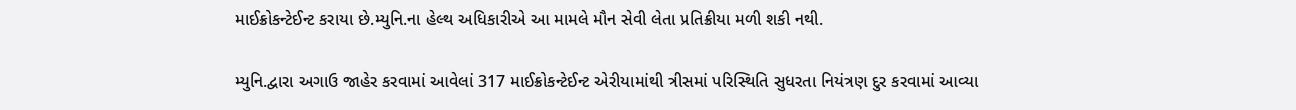માઈક્રોકન્ટેઈન્ટ કરાયા છે.મ્યુનિ.ના હેલ્થ અધિકારીએ આ મામલે મૌન સેવી લેતા પ્રતિક્રીયા મળી શકી નથી.

મ્યુનિ.દ્વારા અગાઉ જાહેર કરવામાં આવેલાં 317 માઈક્રોકન્ટેઈન્ટ એરીયામાંથી ત્રીસમાં પરિસ્થિતિ સુધરતા નિયંત્રણ દુર કરવામાં આવ્યા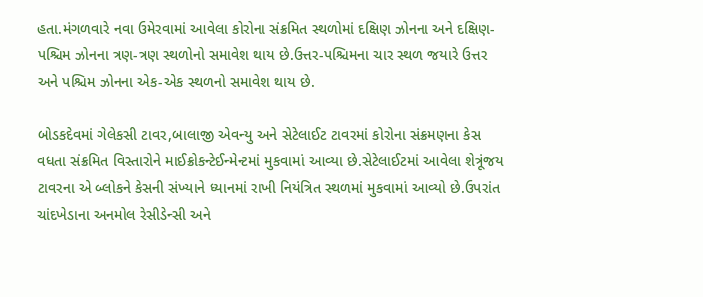હતા.મંગળવારે નવા ઉમેરવામાં આવેલા કોરોના સંક્રમિત સ્થળોમાં દક્ષિણ ઝોનના અને દક્ષિણ-પશ્ચિમ ઝોનના ત્રણ-ત્રણ સ્થળોનો સમાવેશ થાય છે.ઉત્તર-પશ્ચિમના ચાર સ્થળ જયારે ઉત્તર અને પશ્ચિમ ઝોનના એક-એક સ્થળનો સમાવેશ થાય છે.

બોડકદેવમાં ગેલેકસી ટાવર,બાલાજી એવન્યુ અને સેટેલાઈટ ટાવરમાં કોરોના સંક્રમણના કેસ વધતા સંક્રમિત વિસ્તારોને માઈક્રોકન્ટેઈન્મેન્ટમાં મુકવામાં આવ્યા છે.સેટેલાઈટમાં આવેલા શેત્રૂંજય ટાવરના એ બ્લોકને કેસની સંખ્યાને ધ્યાનમાં રાખી નિયંત્રિત સ્થળમાં મુકવામાં આવ્યો છે.ઉપરાંત ચાંદખેડાના અનમોલ રેસીડેન્સી અને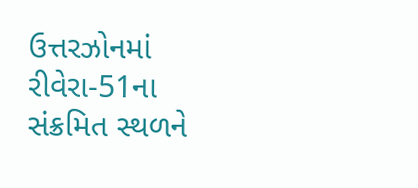ઉત્તરઝોનમાં રીવેરા-51ના સંક્રમિત સ્થળને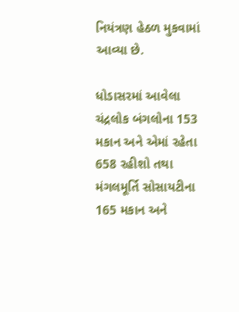નિયંત્રણ હેઠળ મુકવામાં આવ્યા છે.

ધોડાસરમાં આવેલા ચંદ્રલોક બંગલોના 153 મકાન અને એમાં રહેતા 658 રહીશો તથા મંગલમૂર્તિ સોસાયટીના 165 મકાન અને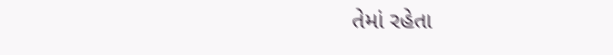તેમાં રહેતા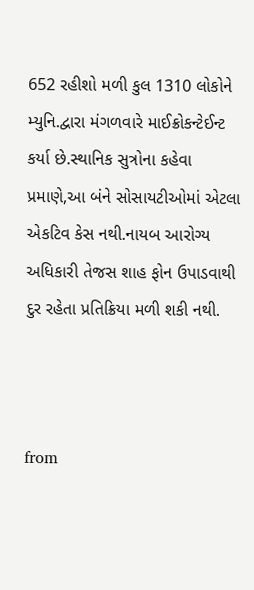652 રહીશો મળી કુલ 1310 લોકોને મ્યુનિ.દ્વારા મંગળવારે માઈક્રોકન્ટેઈન્ટ કર્યા છે.સ્થાનિક સુત્રોના કહેવા પ્રમાણે,આ બંને સોસાયટીઓમાં એટલા એકટિવ કેસ નથી.નાયબ આરોગ્ય અધિકારી તેજસ શાહ ફોન ઉપાડવાથી દુર રહેતા પ્રતિક્રિયા મળી શકી નથી.



from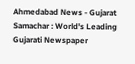Ahmedabad News - Gujarat Samachar : World's Leading Gujarati Newspaper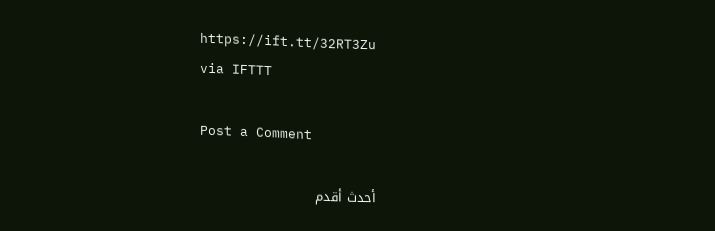https://ift.tt/32RT3Zu
via IFTTT

Post a Comment

أحدث أقدم